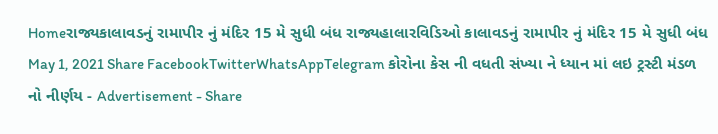Homeરાજ્યકાલાવડનું રામાપીર નું મંદિર 15 મે સુધી બંધ રાજ્યહાલારવિડિઓ કાલાવડનું રામાપીર નું મંદિર 15 મે સુધી બંધ May 1, 2021 Share FacebookTwitterWhatsAppTelegram કોરોના કેસ ની વધતી સંખ્યા ને ધ્યાન માં લઇ ટ્રસ્ટી મંડળ નો નીર્ણય - Advertisement - Share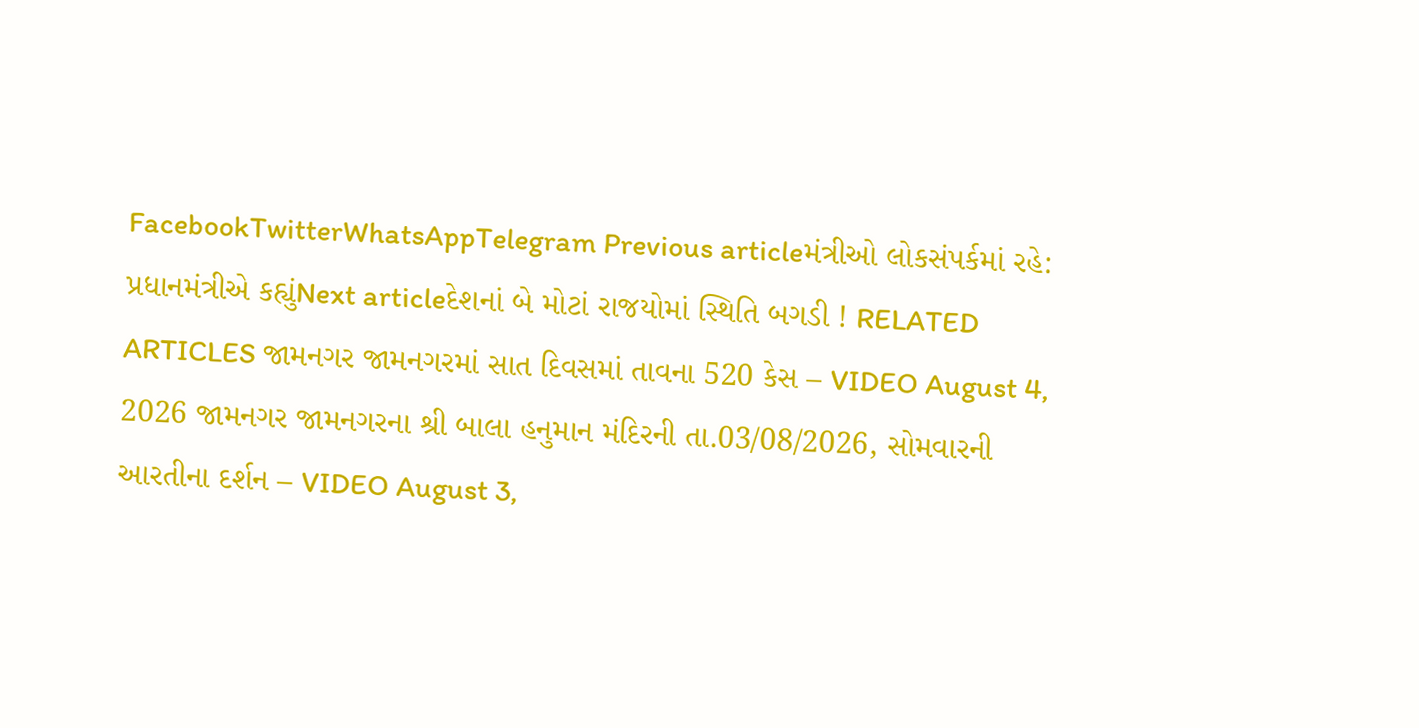FacebookTwitterWhatsAppTelegram Previous articleમંત્રીઓ લોકસંપર્કમાં રહે: પ્રધાનમંત્રીએ કહ્યુંNext articleદેશનાં બે મોટાં રાજયોમાં સ્થિતિ બગડી ! RELATED ARTICLES જામનગર જામનગરમાં સાત દિવસમાં તાવના 520 કેસ – VIDEO August 4, 2026 જામનગર જામનગરના શ્રી બાલા હનુમાન મંદિરની તા.03/08/2026, સોમવારની આરતીના દર્શન – VIDEO August 3,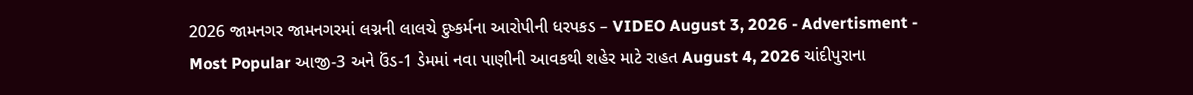2026 જામનગર જામનગરમાં લગ્નની લાલચે દુષ્કર્મના આરોપીની ધરપકડ – VIDEO August 3, 2026 - Advertisment - Most Popular આજી-3 અને ઉંડ-1 ડેમમાં નવા પાણીની આવકથી શહેર માટે રાહત August 4, 2026 ચાંદીપુરાના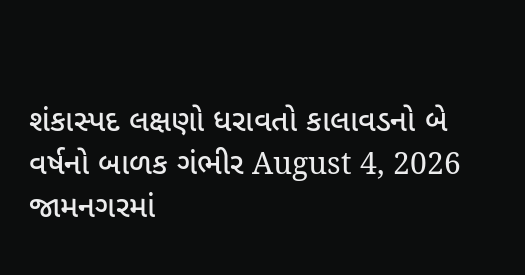શંકાસ્પદ લક્ષણો ધરાવતો કાલાવડનો બે વર્ષનો બાળક ગંભીર August 4, 2026 જામનગરમાં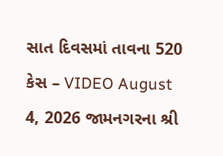સાત દિવસમાં તાવના 520 કેસ – VIDEO August 4, 2026 જામનગરના શ્રી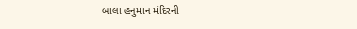બાલા હનુમાન મંદિરની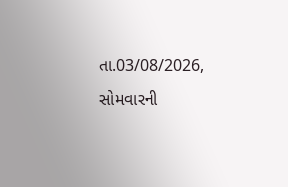તા.03/08/2026, સોમવારની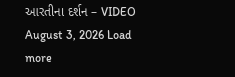આરતીના દર્શન – VIDEO August 3, 2026 Load more